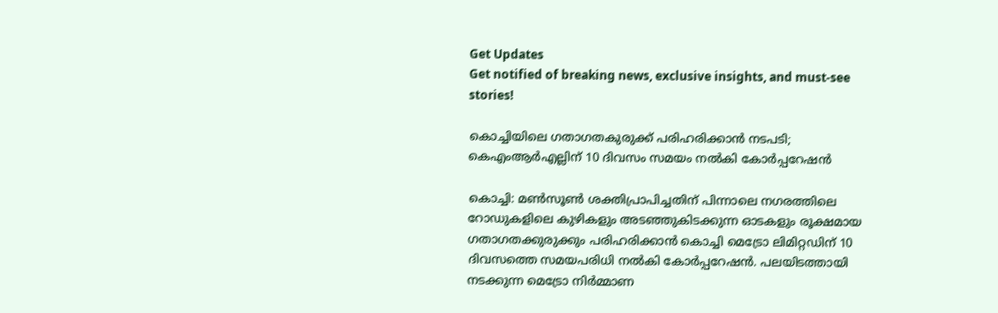Get Updates
Get notified of breaking news, exclusive insights, and must-see stories!

കൊച്ചിയിലെ ഗതാഗതകുരുക്ക് പരിഹരിക്കാൻ നടപടി; കെഎംആർഎല്ലിന് 10 ദിവസം സമയം നൽകി കോർപ്പറേഷൻ

കൊച്ചി: മൺസൂൺ ശക്തിപ്രാപിച്ചതിന് പിന്നാലെ നഗരത്തിലെ റോഡുകളിലെ കുഴികളും അടഞ്ഞുകിടക്കുന്ന ഓടകളും രൂക്ഷമായ ഗതാഗതക്കുരുക്കും പരിഹരിക്കാൻ കൊച്ചി മെട്രോ ലിമിറ്റഡിന് 10 ദിവസത്തെ സമയപരിധി നൽകി കോർപ്പറേഷൻ. പലയിടത്തായി നടക്കുന്ന മെട്രോ നിർമ്മാണ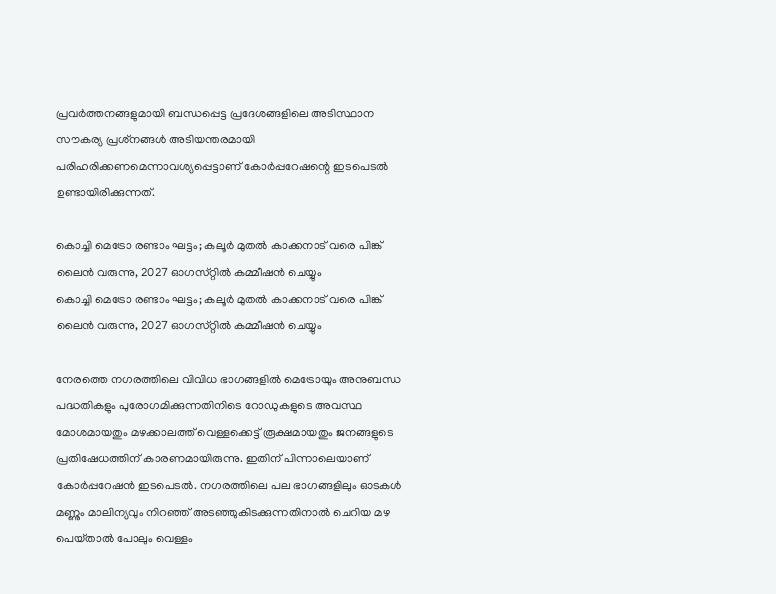പ്രവർത്തനങ്ങളുമായി ബന്ധപ്പെട്ട പ്രദേശങ്ങളിലെ അടിസ്ഥാന സൗകര്യ പ്രശ്‌നങ്ങൾ അടിയന്തരമായി പരിഹരിക്കണമെന്നാവശ്യപ്പെട്ടാണ് കോർപ്പറേഷന്റെ ഇടപെടൽ ഉണ്ടായിരിക്കുന്നത്.

കൊച്ചി മെട്രോ രണ്ടാം ഘട്ടം; കലൂർ മുതൽ കാക്കനാട് വരെ പിങ്ക് ലൈൻ വരുന്നു, 2027 ഓഗസ്‌റ്റിൽ കമ്മീഷൻ ചെയ്യും
കൊച്ചി മെട്രോ രണ്ടാം ഘട്ടം; കലൂർ മുതൽ കാക്കനാട് വരെ പിങ്ക് ലൈൻ വരുന്നു, 2027 ഓഗസ്‌റ്റിൽ കമ്മീഷൻ ചെയ്യും

നേരത്തെ നഗരത്തിലെ വിവിധ ഭാഗങ്ങളിൽ മെട്രോയും അനുബന്ധ പദ്ധതികളും പുരോഗമിക്കുന്നതിനിടെ റോഡുകളുടെ അവസ്ഥ മോശമായതും മഴക്കാലത്ത് വെള്ളക്കെട്ട് രൂക്ഷമായതും ജനങ്ങളുടെ പ്രതിഷേധത്തിന് കാരണമായിരുന്നു. ഇതിന് പിന്നാലെയാണ് കോർപ്പറേഷൻ ഇടപെടൽ. നഗരത്തിലെ പല ഭാഗങ്ങളിലും ഓടകൾ മണ്ണും മാലിന്യവും നിറഞ്ഞ് അടഞ്ഞുകിടക്കുന്നതിനാൽ ചെറിയ മഴ പെയ്‌താൽ പോലും വെള്ളം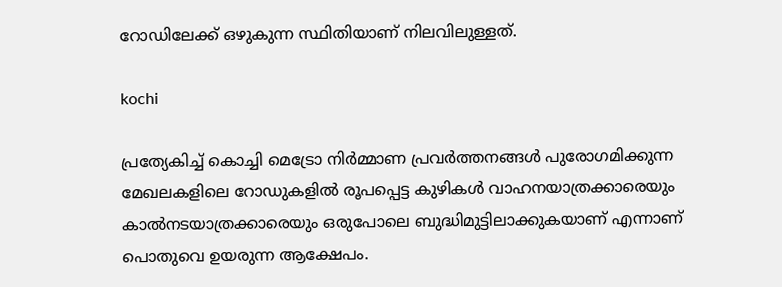റോഡിലേക്ക് ഒഴുകുന്ന സ്ഥിതിയാണ് നിലവിലുള്ളത്.

kochi

പ്രത്യേകിച്ച് കൊച്ചി മെട്രോ നിർമ്മാണ പ്രവർത്തനങ്ങൾ പുരോഗമിക്കുന്ന മേഖലകളിലെ റോഡുകളിൽ രൂപപ്പെട്ട കുഴികൾ വാഹനയാത്രക്കാരെയും കാൽനടയാത്രക്കാരെയും ഒരുപോലെ ബുദ്ധിമുട്ടിലാക്കുകയാണ് എന്നാണ് പൊതുവെ ഉയരുന്ന ആക്ഷേപം.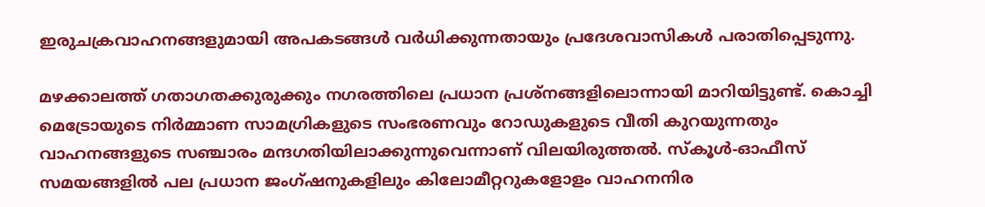ഇരുചക്രവാഹനങ്ങളുമായി അപകടങ്ങൾ വർധിക്കുന്നതായും പ്രദേശവാസികൾ പരാതിപ്പെടുന്നു.

മഴക്കാലത്ത് ഗതാഗതക്കുരുക്കും നഗരത്തിലെ പ്രധാന പ്രശ്‌നങ്ങളിലൊന്നായി മാറിയിട്ടുണ്ട്. കൊച്ചി മെട്രോയുടെ നിർമ്മാണ സാമഗ്രികളുടെ സംഭരണവും റോഡുകളുടെ വീതി കുറയുന്നതും വാഹനങ്ങളുടെ സഞ്ചാരം മന്ദഗതിയിലാക്കുന്നുവെന്നാണ് വിലയിരുത്തൽ. സ്‌കൂൾ-ഓഫീസ് സമയങ്ങളിൽ പല പ്രധാന ജംഗ്ഷനുകളിലും കിലോമീറ്ററുകളോളം വാഹനനിര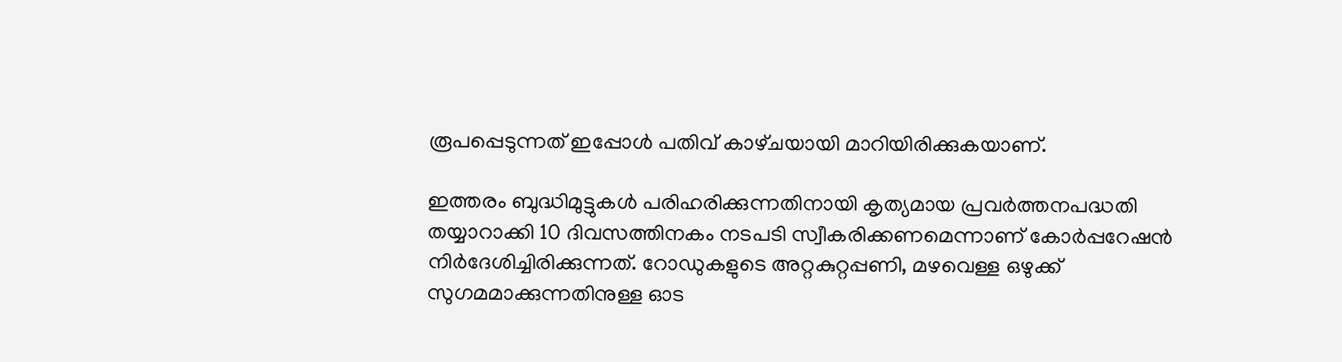രൂപപ്പെടുന്നത് ഇപ്പോൾ പതിവ് കാഴ്‌ചയായി മാറിയിരിക്കുകയാണ്.

ഇത്തരം ബുദ്ധിമുട്ടുകൾ പരിഹരിക്കുന്നതിനായി കൃത്യമായ പ്രവർത്തനപദ്ധതി തയ്യാറാക്കി 10 ദിവസത്തിനകം നടപടി സ്വീകരിക്കണമെന്നാണ് കോർപ്പറേഷൻ നിർദേശിച്ചിരിക്കുന്നത്. റോഡുകളുടെ അറ്റകുറ്റപ്പണി, മഴവെള്ള ഒഴുക്ക് സുഗമമാക്കുന്നതിനുള്ള ഓട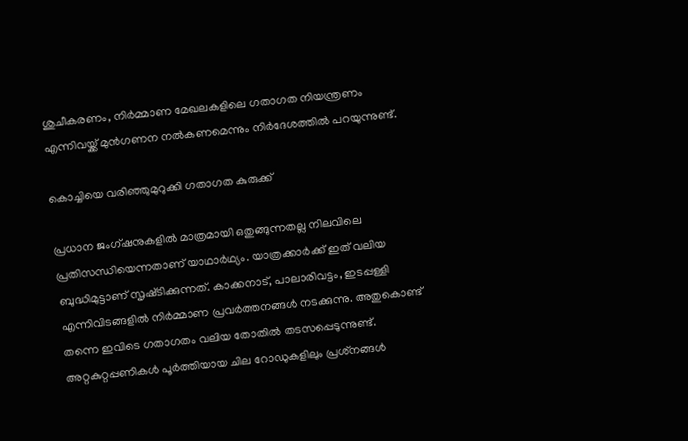ശുചീകരണം, നിർമ്മാണ മേഖലകളിലെ ഗതാഗത നിയന്ത്രണം എന്നിവയ്ക്ക് മുൻഗണന നൽകണമെന്നും നിർദേശത്തിൽ പറയുന്നുണ്ട്.

കൊച്ചിയെ വരിഞ്ഞുമുറുക്കി ഗതാഗത കുരുക്ക്

പ്രധാന ജംഗ്ഷനുകളിൽ മാത്രമായി ഒതുങ്ങുന്നതല്ല നിലവിലെ പ്രതിസന്ധിയെന്നതാണ് യാഥാർഥ്യം. യാത്രക്കാർക്ക് ഇത് വലിയ ബുദ്ധിമുട്ടാണ് സൃഷ്‌ടിക്കുന്നത്. കാക്കനാട്, പാലാരിവട്ടം, ഇടപ്പള്ളി എന്നിവിടങ്ങളിൽ നിർമ്മാണ പ്രവർത്തനങ്ങൾ നടക്കുന്നു. അതുകൊണ്ട് തന്നെ ഇവിടെ ഗതാഗതം വലിയ തോതിൽ തടസപ്പെടുന്നുണ്ട്. അറ്റകുറ്റപ്പണികൾ പൂർത്തിയായ ചില റോഡുകളിലും പ്രശ്‌നങ്ങൾ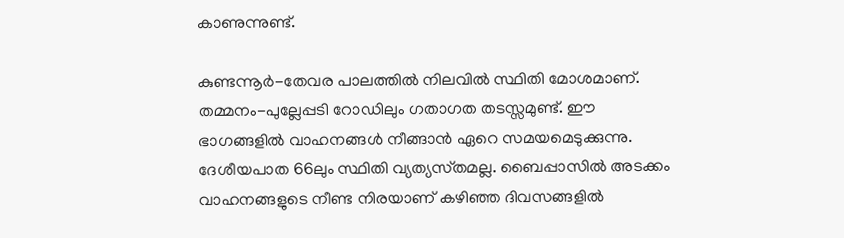കാണുന്നുണ്ട്.

കുണ്ടന്നൂർ-തേവര പാലത്തിൽ നിലവിൽ സ്ഥിതി മോശമാണ്. തമ്മനം-പുല്ലേപ്പടി റോഡിലും ഗതാഗത തടസ്സമുണ്ട്. ഈ ഭാഗങ്ങളിൽ വാഹനങ്ങൾ നീങ്ങാൻ ഏറെ സമയമെടുക്കുന്നു. ദേശീയപാത 66ലും സ്ഥിതി വ്യത്യസ്‌തമല്ല. ബൈപ്പാസിൽ അടക്കം വാഹനങ്ങളുടെ നീണ്ട നിരയാണ് കഴിഞ്ഞ ദിവസങ്ങളിൽ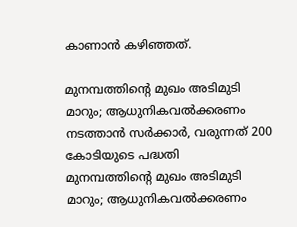കാണാൻ കഴിഞ്ഞത്.

മുനമ്പത്തിന്റെ മുഖം അടിമുടി മാറും; ആധുനികവൽക്കരണം നടത്താൻ സർക്കാർ, വരുന്നത് 200 കോടിയുടെ പദ്ധതി
മുനമ്പത്തിന്റെ മുഖം അടിമുടി മാറും; ആധുനികവൽക്കരണം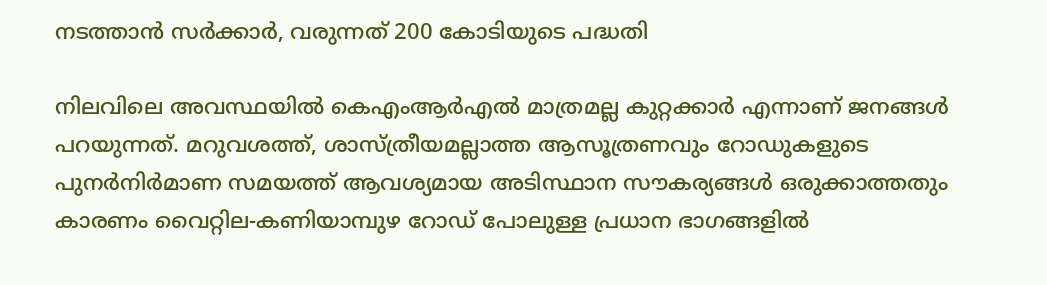നടത്താൻ സർക്കാർ, വരുന്നത് 200 കോടിയുടെ പദ്ധതി

നിലവിലെ അവസ്ഥയിൽ കെഎംആർഎൽ മാത്രമല്ല കുറ്റക്കാർ എന്നാണ് ജനങ്ങൾ പറയുന്നത്. മറുവശത്ത്, ശാസ്ത്രീയമല്ലാത്ത ആസൂത്രണവും റോഡുകളുടെ പുനർനിർമാണ സമയത്ത് ആവശ്യമായ അടിസ്ഥാന സൗകര്യങ്ങൾ ഒരുക്കാത്തതും കാരണം വൈറ്റില-കണിയാമ്പുഴ റോഡ് പോലുള്ള പ്രധാന ഭാഗങ്ങളിൽ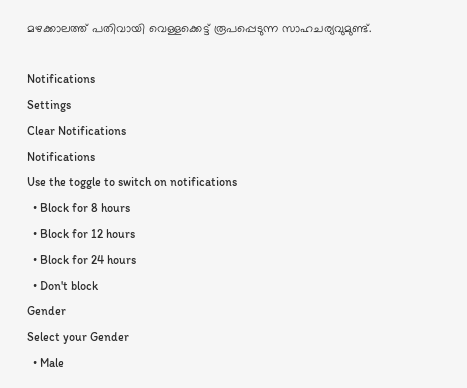മഴക്കാലത്ത് പതിവായി വെള്ളക്കെട്ട് രൂപപ്പെടുന്ന സാഹചര്യവുമുണ്ട്.

Notifications
Settings
Clear Notifications
Notifications
Use the toggle to switch on notifications
  • Block for 8 hours
  • Block for 12 hours
  • Block for 24 hours
  • Don't block
Gender
Select your Gender
  • Male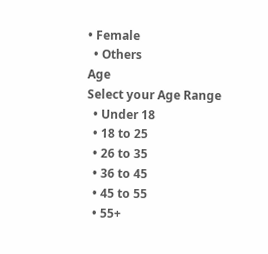• Female
  • Others
Age
Select your Age Range
  • Under 18
  • 18 to 25
  • 26 to 35
  • 36 to 45
  • 45 to 55
  • 55+